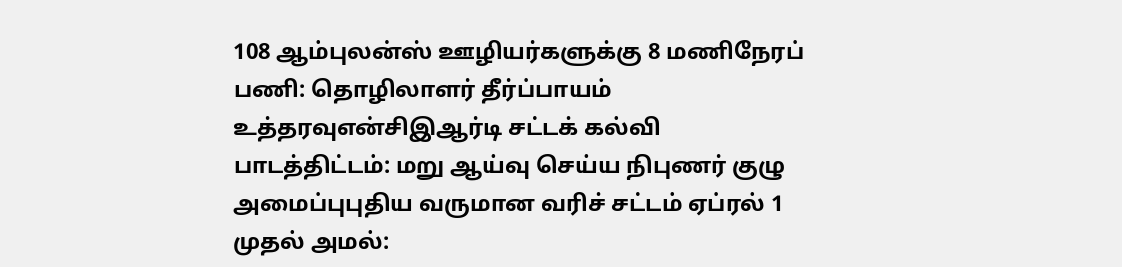108 ஆம்புலன்ஸ் ஊழியர்களுக்கு 8 மணிநேரப் பணி: தொழிலாளர் தீர்ப்பாயம் உத்தரவுஎன்சிஇஆர்டி சட்டக் கல்வி பாடத்திட்டம்: மறு ஆய்வு செய்ய நிபுணர் குழு அமைப்புபுதிய வருமான வரிச் சட்டம் ஏப்ரல் 1 முதல் அமல்: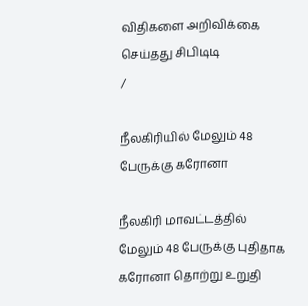விதிகளை அறிவிக்கை செய்தது சிபிடிடி
/

நீலகிரியில் மேலும் 48 பேருக்கு கரோனா

நீலகிரி மாவட்டத்தில் மேலும் 48 பேருக்கு புதிதாக கரோனா தொற்று உறுதி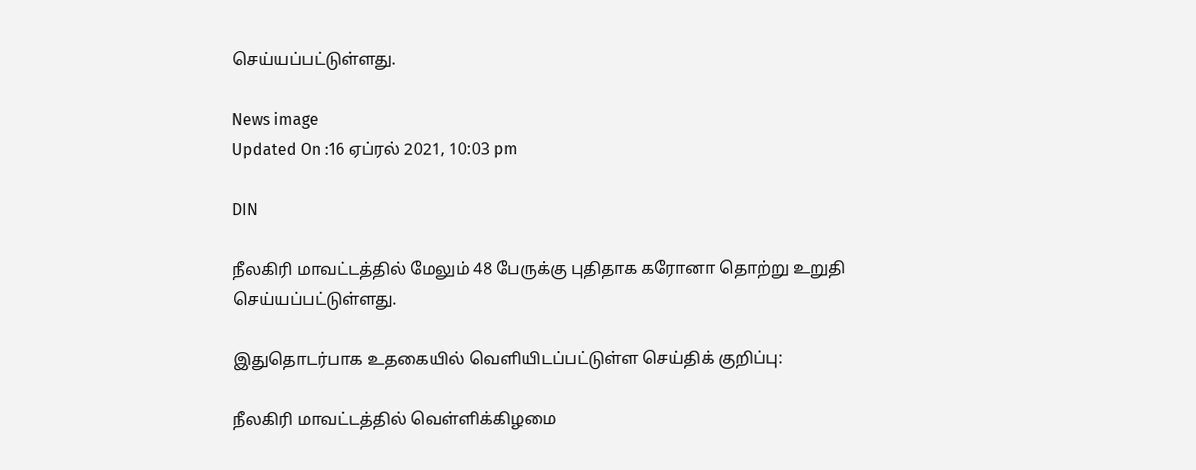செய்யப்பட்டுள்ளது.

News image
Updated On :16 ஏப்ரல் 2021, 10:03 pm

DIN

நீலகிரி மாவட்டத்தில் மேலும் 48 பேருக்கு புதிதாக கரோனா தொற்று உறுதி செய்யப்பட்டுள்ளது.

இதுதொடர்பாக உதகையில் வெளியிடப்பட்டுள்ள செய்திக் குறிப்பு:

நீலகிரி மாவட்டத்தில் வெள்ளிக்கிழமை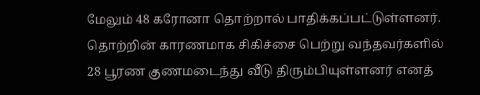மேலும் 48 கரோனா தொற்றால் பாதிக்கப்பட்டுள்ளனர். தொற்றின் காரணமாக சிகிச்சை பெற்று வந்தவர்களில் 28 பூரண குணமடைந்து வீடு திரும்பியுள்ளனர் எனத்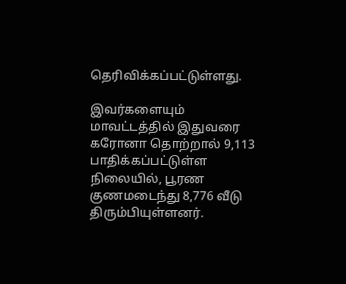தெரிவிக்கப்பட்டுள்ளது.

இவர்களையும் மாவட்டத்தில் இதுவரை கரோனா தொற்றால் 9,113 பாதிக்கப்பட்டுள்ள நிலையில், பூரண குணமடைந்து 8,776 வீடு திரும்பியுள்ளனர்.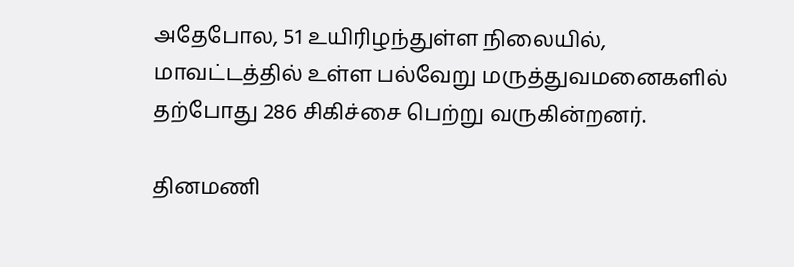அதேபோல, 51 உயிரிழந்துள்ள நிலையில், மாவட்டத்தில் உள்ள பல்வேறு மருத்துவமனைகளில் தற்போது 286 சிகிச்சை பெற்று வருகின்றனர்.

தினமணி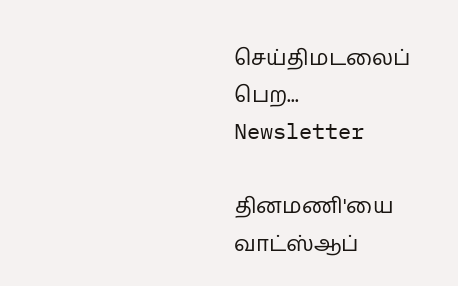செய்திமடலைப் பெற... Newsletter

தினமணி'யை வாட்ஸ்ஆப்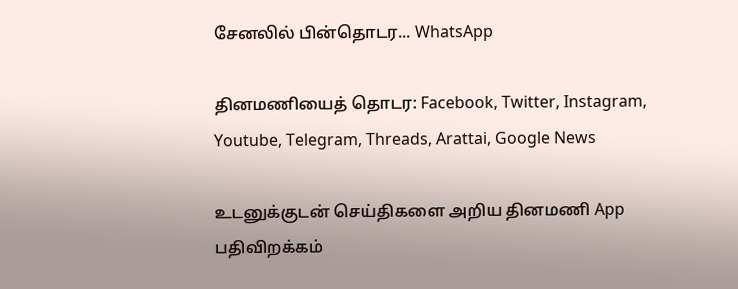சேனலில் பின்தொடர... WhatsApp

தினமணியைத் தொடர: Facebook, Twitter, Instagram, Youtube, Telegram, Threads, Arattai, Google News

உடனுக்குடன் செய்திகளை அறிய தினமணி App பதிவிறக்கம்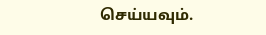செய்யவும்.